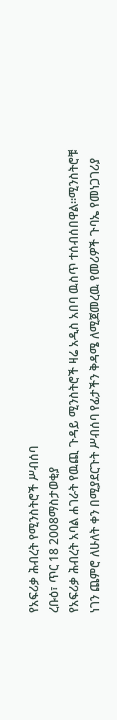የአፍሪቃ ሕብረት የሚንስትሮች ሥብሰባ
ረቡዕ፣ ጥር 18 2008ማስታወቂያ
የአፍሪቃ ሕብረት አባል ሐገራት የዉጪ ጉዳይ ሚንስትሮች ዛሬ አዲስ አበባ ዉስጥ ተሰብሰበዋል።ሚንስትሮቹ ነገን ጨምሮ ለሁለት ቀን በሚያደርጉት ሥብሰባ የፊታችን ቅዳሜ ለሚጀመረዉ የመሪዎች ጉባኤ የመነጋገሪያ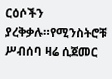ርዕሶችን ያረቅቃሉ።የሚንስትሮቹ ሥብሰባ ዛሬ ሲጀመር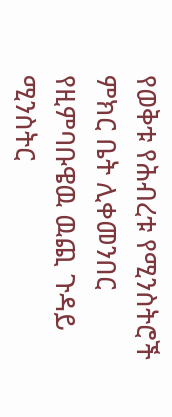የወቅቱ የሕብረቱ የሚንስትሮች ምክር ቤት ሊቀመንበር የዚምባቡዌዉ ዉጪ ጉዳይ ሚንስትር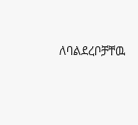ለባልደረቦቻቸዉ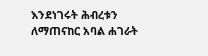እንደነገሩት ሕብረቱን ለማጠናከር አባል ሐገራት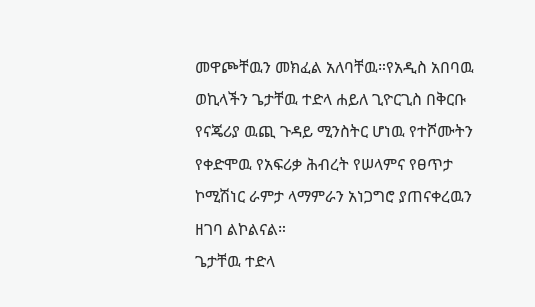መዋጮቸዉን መክፈል አለባቸዉ።የአዲስ አበባዉ ወኪላችን ጌታቸዉ ተድላ ሐይለ ጊዮርጊስ በቅርቡ የናጄሪያ ዉጪ ጉዳይ ሚንስትር ሆነዉ የተሾሙትን የቀድሞዉ የአፍሪቃ ሕብረት የሠላምና የፀጥታ ኮሚሽነር ራምታ ላማምራን አነጋግሮ ያጠናቀረዉን ዘገባ ልኮልናል።
ጌታቸዉ ተድላ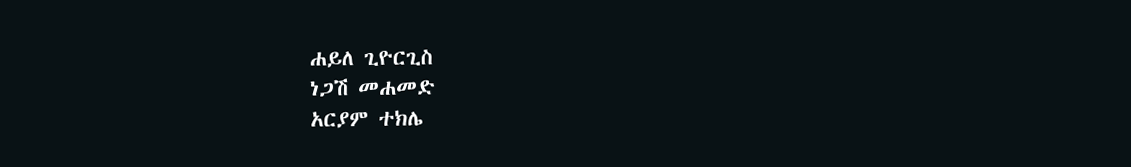ሐይለ ጊዮርጊስ
ነጋሽ መሐመድ
አርያም ተክሌ